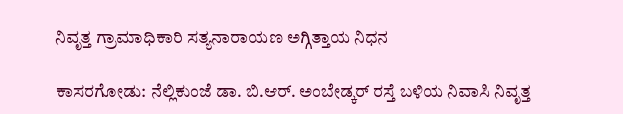ನಿವೃತ್ತ ಗ್ರಾಮಾಧಿಕಾರಿ ಸತ್ಯನಾರಾಯಣ ಅಗ್ಗಿತ್ತಾಯ ನಿಧನ

ಕಾಸರಗೋಡು: ನೆಲ್ಲಿಕುಂಜೆ ಡಾ. ಬಿ.ಆರ್. ಅಂಬೇಡ್ಕರ್ ರಸ್ತೆ ಬಳಿಯ ನಿವಾಸಿ ನಿವೃತ್ತ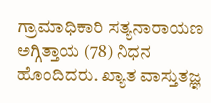ಗ್ರಾಮಾಧಿಕಾರಿ ಸತ್ಯನಾರಾಯಣ ಅಗ್ಗಿತ್ತಾಯ (78) ನಿಧನ ಹೊಂದಿದರು. ಖ್ಯಾತ ವಾಸ್ತುತಜ್ಞ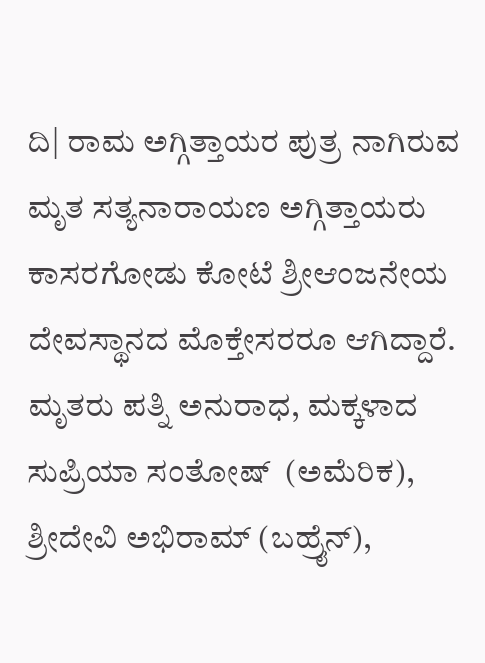ದಿ| ರಾಮ ಅಗ್ಗಿತ್ತಾಯರ ಪುತ್ರ ನಾಗಿರುವ ಮೃತ ಸತ್ಯನಾರಾಯಣ ಅಗ್ಗಿತ್ತಾಯರು ಕಾಸರಗೋಡು ಕೋಟೆ ಶ್ರೀಆಂಜನೇಯ ದೇವಸ್ಥಾನದ ಮೊಕ್ತೇಸರರೂ ಆಗಿದ್ದಾರೆ. ಮೃತರು ಪತ್ನಿ ಅನುರಾಧ, ಮಕ್ಕಳಾದ ಸುಪ್ರಿಯಾ ಸಂತೋಷ್  (ಅಮೆರಿಕ), ಶ್ರೀದೇವಿ ಅಭಿರಾಮ್ (ಬಹ್ರೈನ್),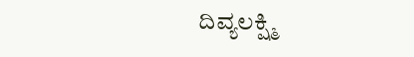ದಿವ್ಯಲಕ್ಷ್ಮಿ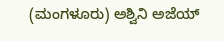(ಮಂಗಳೂರು) ಅಶ್ವಿನಿ ಅಜೆಯ್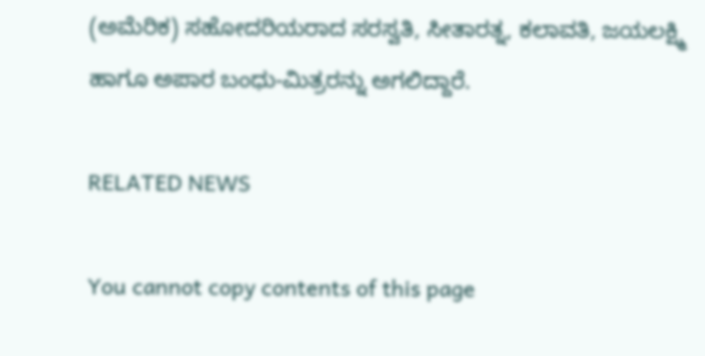(ಅಮೆರಿಕ) ಸಹೋದರಿಯರಾದ ಸರಸ್ವತಿ, ಸೀತಾರತ್ನ, ಕಲಾವತಿ, ಜಯಲಕ್ಷ್ಮಿ ಹಾಗೂ ಅಪಾರ ಬಂಧು-ಮಿತ್ರರನ್ನು ಅಗಲಿದ್ದಾರೆ.

RELATED NEWS

You cannot copy contents of this page